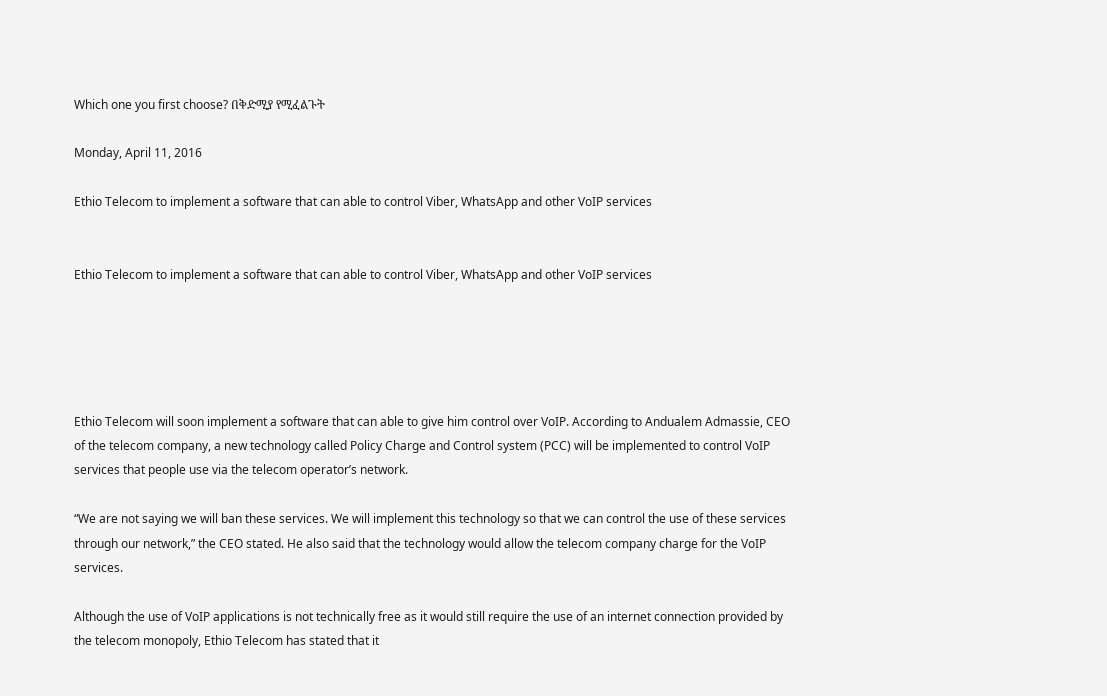Which one you first choose? በቅድሚያ የሚፈልጉት

Monday, April 11, 2016

Ethio Telecom to implement a software that can able to control Viber, WhatsApp and other VoIP services


Ethio Telecom to implement a software that can able to control Viber, WhatsApp and other VoIP services





Ethio Telecom will soon implement a software that can able to give him control over VoIP. According to Andualem Admassie, CEO of the telecom company, a new technology called Policy Charge and Control system (PCC) will be implemented to control VoIP services that people use via the telecom operator’s network.

“We are not saying we will ban these services. We will implement this technology so that we can control the use of these services through our network,” the CEO stated. He also said that the technology would allow the telecom company charge for the VoIP services.

Although the use of VoIP applications is not technically free as it would still require the use of an internet connection provided by the telecom monopoly, Ethio Telecom has stated that it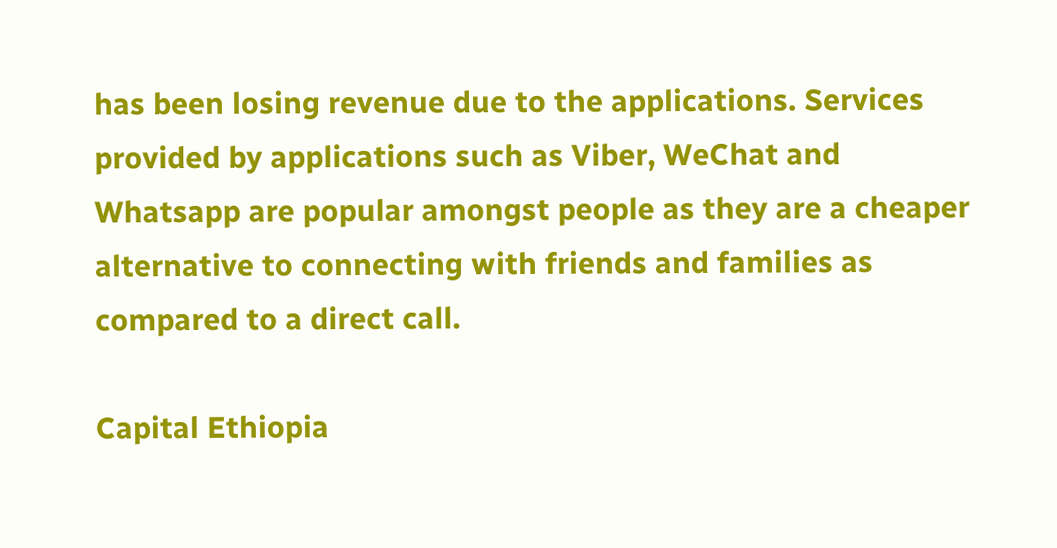has been losing revenue due to the applications. Services provided by applications such as Viber, WeChat and Whatsapp are popular amongst people as they are a cheaper alternative to connecting with friends and families as compared to a direct call.

Capital Ethiopia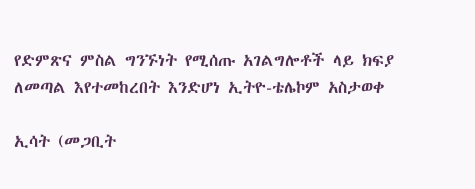የድምጽና ምስል ግንኙነት የሚሰጡ አገልግሎቶች ላይ ክፍያ ለመጣል እየተመከረበት እንድሆነ ኢትዮ-ቴሌኮም አስታወቀ

ኢሳት (መጋቢት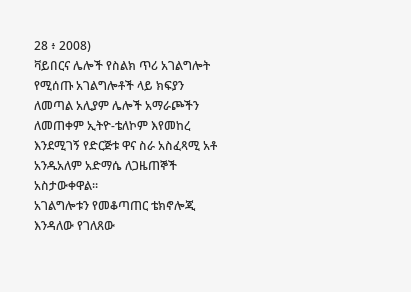28 ፥ 2008)
ቫይበርና ሌሎች የስልክ ጥሪ አገልግሎት የሚሰጡ አገልግሎቶች ላይ ክፍያን ለመጣል አሊያም ሌሎች አማራጮችን ለመጠቀም ኢትዮ-ቴለኮም እየመከረ እንደሚገኝ የድርጅቱ ዋና ስራ አስፈጻሚ አቶ አንዱአለም አድማሴ ለጋዜጠኞች አስታውቀዋል።
አገልግሎቱን የመቆጣጠር ቴክኖሎጂ እንዳለው የገለጸው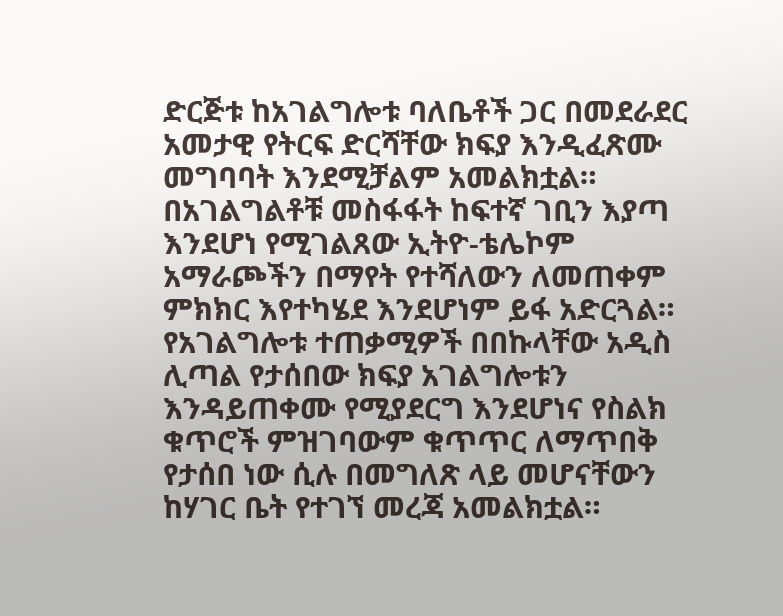ድርጅቱ ከአገልግሎቱ ባለቤቶች ጋር በመደራደር አመታዊ የትርፍ ድርሻቸው ክፍያ እንዲፈጽሙ መግባባት እንደሚቻልም አመልክቷል።
በአገልግልቶቹ መስፋፋት ከፍተኛ ገቢን እያጣ እንደሆነ የሚገልጸው ኢትዮ-ቴሌኮም አማራጮችን በማየት የተሻለውን ለመጠቀም ምክክር እየተካሄደ እንደሆነም ይፋ አድርጓል።
የአገልግሎቱ ተጠቃሚዎች በበኩላቸው አዲስ ሊጣል የታሰበው ክፍያ አገልግሎቱን እንዳይጠቀሙ የሚያደርግ እንደሆነና የስልክ ቁጥሮች ምዝገባውም ቁጥጥር ለማጥበቅ የታሰበ ነው ሲሉ በመግለጽ ላይ መሆናቸውን ከሃገር ቤት የተገኘ መረጃ አመልክቷል።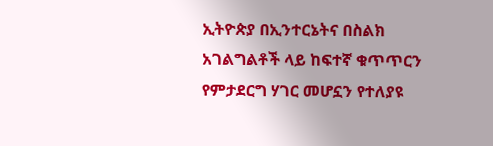ኢትዮጵያ በኢንተርኔትና በስልክ አገልግልቶች ላይ ከፍተኛ ቁጥጥርን የምታደርግ ሃገር መሆኗን የተለያዩ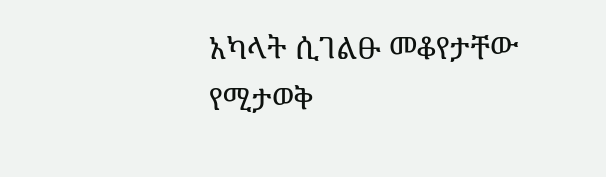አካላት ሲገልፁ መቆየታቸው የሚታወቅ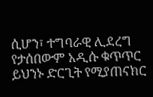ሲሆን፣ ተግባራዊ ሊደረግ የታሰበውም አዲሱ ቁጥጥር ይህንኑ ድርጊት የሚያጠናክር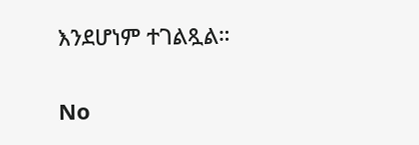እንደሆነም ተገልጿል።

No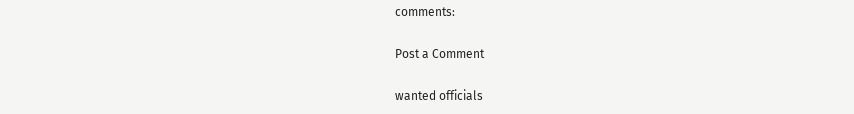comments:

Post a Comment

wanted officials